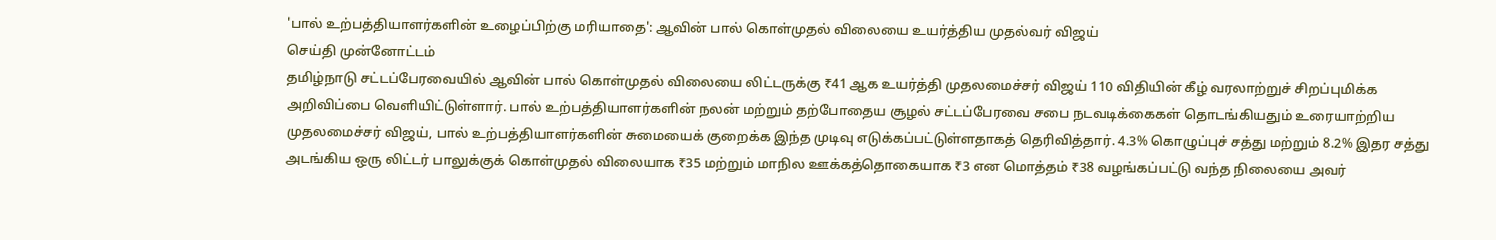'பால் உற்பத்தியாளர்களின் உழைப்பிற்கு மரியாதை': ஆவின் பால் கொள்முதல் விலையை உயர்த்திய முதல்வர் விஜய்
செய்தி முன்னோட்டம்
தமிழ்நாடு சட்டப்பேரவையில் ஆவின் பால் கொள்முதல் விலையை லிட்டருக்கு ₹41 ஆக உயர்த்தி முதலமைச்சர் விஜய் 110 விதியின் கீழ் வரலாற்றுச் சிறப்புமிக்க அறிவிப்பை வெளியிட்டுள்ளார். பால் உற்பத்தியாளர்களின் நலன் மற்றும் தற்போதைய சூழல் சட்டப்பேரவை சபை நடவடிக்கைகள் தொடங்கியதும் உரையாற்றிய முதலமைச்சர் விஜய், பால் உற்பத்தியாளர்களின் சுமையைக் குறைக்க இந்த முடிவு எடுக்கப்பட்டுள்ளதாகத் தெரிவித்தார். 4.3% கொழுப்புச் சத்து மற்றும் 8.2% இதர சத்து அடங்கிய ஒரு லிட்டர் பாலுக்குக் கொள்முதல் விலையாக ₹35 மற்றும் மாநில ஊக்கத்தொகையாக ₹3 என மொத்தம் ₹38 வழங்கப்பட்டு வந்த நிலையை அவர்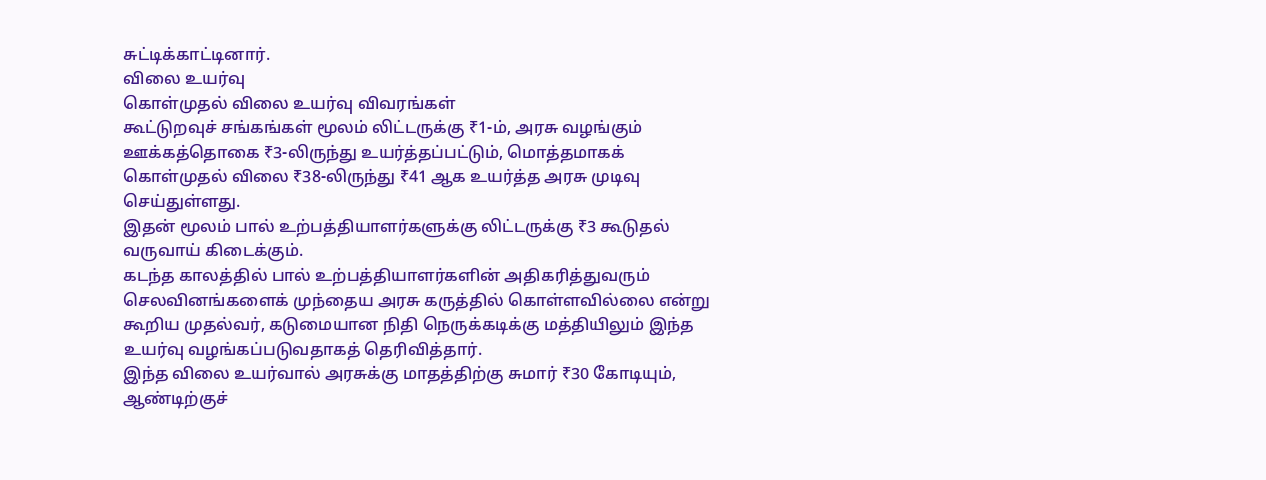சுட்டிக்காட்டினார்.
விலை உயர்வு
கொள்முதல் விலை உயர்வு விவரங்கள்
கூட்டுறவுச் சங்கங்கள் மூலம் லிட்டருக்கு ₹1-ம், அரசு வழங்கும் ஊக்கத்தொகை ₹3-லிருந்து உயர்த்தப்பட்டும், மொத்தமாகக் கொள்முதல் விலை ₹38-லிருந்து ₹41 ஆக உயர்த்த அரசு முடிவு செய்துள்ளது.
இதன் மூலம் பால் உற்பத்தியாளர்களுக்கு லிட்டருக்கு ₹3 கூடுதல் வருவாய் கிடைக்கும்.
கடந்த காலத்தில் பால் உற்பத்தியாளர்களின் அதிகரித்துவரும் செலவினங்களைக் முந்தைய அரசு கருத்தில் கொள்ளவில்லை என்று கூறிய முதல்வர், கடுமையான நிதி நெருக்கடிக்கு மத்தியிலும் இந்த உயர்வு வழங்கப்படுவதாகத் தெரிவித்தார்.
இந்த விலை உயர்வால் அரசுக்கு மாதத்திற்கு சுமார் ₹30 கோடியும், ஆண்டிற்குச்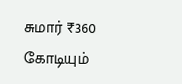சுமார் ₹360 கோடியும்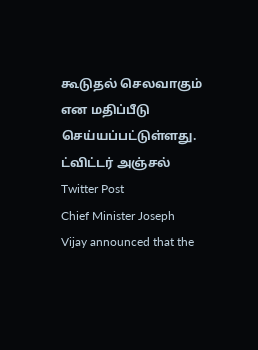கூடுதல் செலவாகும் என மதிப்பீடு செய்யப்பட்டுள்ளது.
ட்விட்டர் அஞ்சல்
Twitter Post
Chief Minister Joseph Vijay announced that the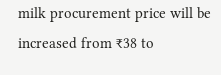milk procurement price will be increased from ₹38 to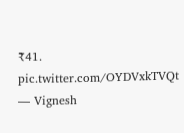₹41. pic.twitter.com/OYDVxkTVQt
— Vignesh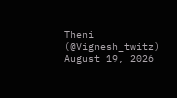Theni (@Vignesh_twitz) August 19, 2026